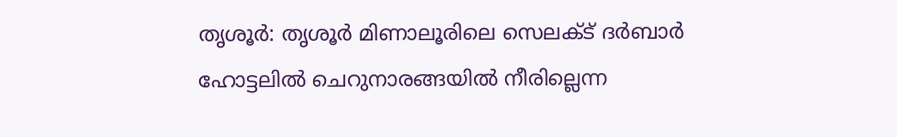തൃശൂർ: തൃശൂർ മിണാലൂരിലെ സെലക്ട് ദർബാർ ഹോട്ടലിൽ ചെറുനാരങ്ങയിൽ നീരില്ലെന്ന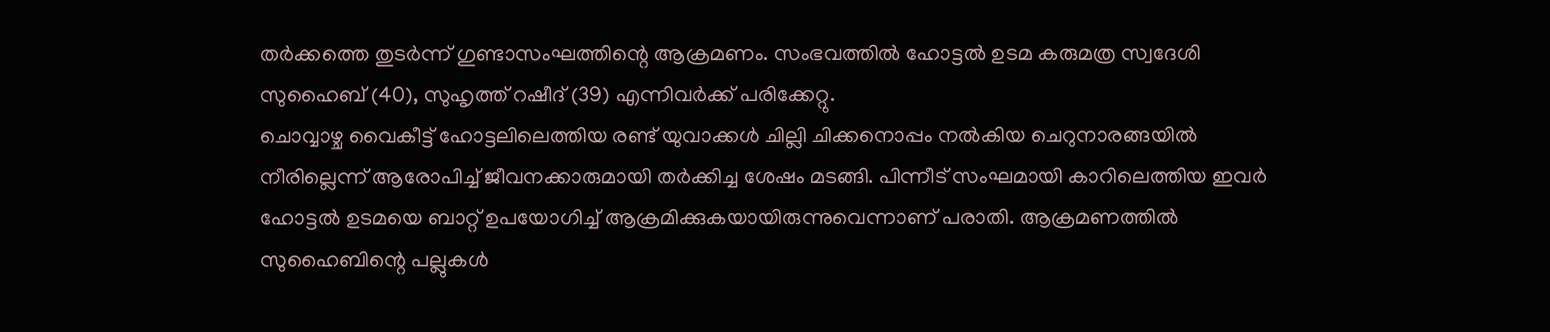തർക്കത്തെ തുടർന്ന് ഗുണ്ടാസംഘത്തിന്റെ ആക്രമണം. സംഭവത്തിൽ ഹോട്ടൽ ഉടമ കരുമത്ര സ്വദേശി സുഹൈബ് (40), സുഹൃത്ത് റഷീദ് (39) എന്നിവർക്ക് പരിക്കേറ്റു.
ചൊവ്വാഴ്ച വൈകീട്ട് ഹോട്ടലിലെത്തിയ രണ്ട് യുവാക്കൾ ചില്ലി ചിക്കനൊപ്പം നൽകിയ ചെറുനാരങ്ങയിൽ നീരില്ലെന്ന് ആരോപിച്ച് ജീവനക്കാരുമായി തർക്കിച്ച ശേഷം മടങ്ങി. പിന്നീട് സംഘമായി കാറിലെത്തിയ ഇവർ ഹോട്ടൽ ഉടമയെ ബാറ്റ് ഉപയോഗിച്ച് ആക്രമിക്കുകയായിരുന്നുവെന്നാണ് പരാതി. ആക്രമണത്തിൽ സുഹൈബിന്റെ പല്ലുകൾ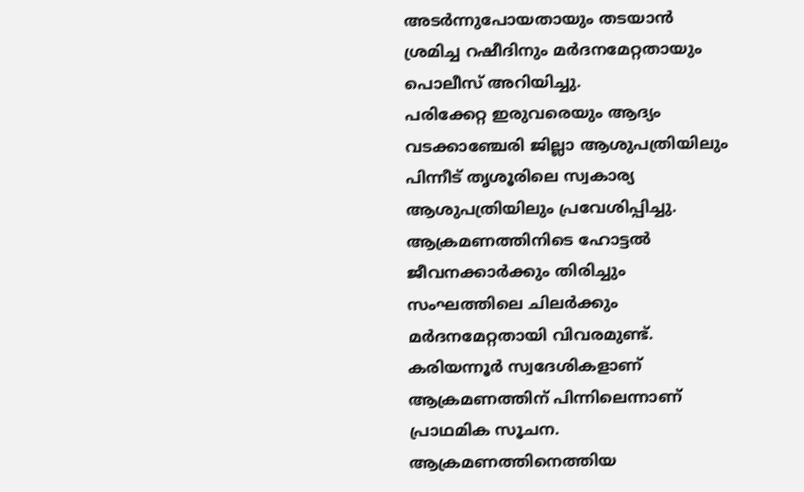അടർന്നുപോയതായും തടയാൻ ശ്രമിച്ച റഷീദിനും മർദനമേറ്റതായും പൊലീസ് അറിയിച്ചു.
പരിക്കേറ്റ ഇരുവരെയും ആദ്യം വടക്കാഞ്ചേരി ജില്ലാ ആശുപത്രിയിലും പിന്നീട് തൃശൂരിലെ സ്വകാര്യ ആശുപത്രിയിലും പ്രവേശിപ്പിച്ചു. ആക്രമണത്തിനിടെ ഹോട്ടൽ ജീവനക്കാർക്കും തിരിച്ചും സംഘത്തിലെ ചിലർക്കും മർദനമേറ്റതായി വിവരമുണ്ട്.
കരിയന്നൂർ സ്വദേശികളാണ് ആക്രമണത്തിന് പിന്നിലെന്നാണ് പ്രാഥമിക സൂചന. ആക്രമണത്തിനെത്തിയ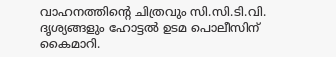വാഹനത്തിന്റെ ചിത്രവും സി.സി.ടി.വി. ദൃശ്യങ്ങളും ഹോട്ടൽ ഉടമ പൊലീസിന് കൈമാറി.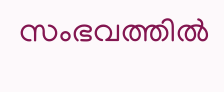സംഭവത്തിൽ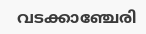വടക്കാഞ്ചേരി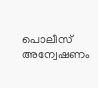പൊലീസ് അന്വേഷണം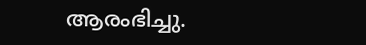ആരംഭിച്ചു.